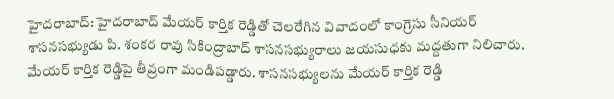హైదరాబాద్: హైదరాబాద్ మేయర్ కార్తిక రెడ్డితో చెలరేగిన వివాదంలో కాంగ్రెసు సీనియర్ శాసనసభ్యుడు పి. శంకర రావు సికింద్రాబాద్ శాసనసభ్యురాలు జయసుధకు మద్దతుగా నిలిచారు. మేయర్ కార్తిక రెడ్డిపై తీవ్రంగా మండిపడ్డారు. శాసనసభ్యులను మేయర్ కార్తిక రెడ్డి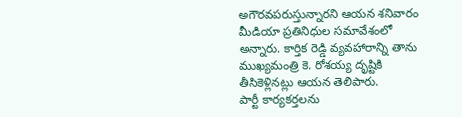అగౌరవపరుస్తున్నారని ఆయన శనివారం మీడియా ప్రతినిధుల సమావేశంలో అన్నారు. కార్తిక రెడ్డి వ్యవహారాన్ని తాను ముఖ్యమంత్రి కె. రోశయ్య దృష్టికి తీసికెళ్లినట్లు ఆయన తెలిపారు.
పార్టీ కార్యకర్తలను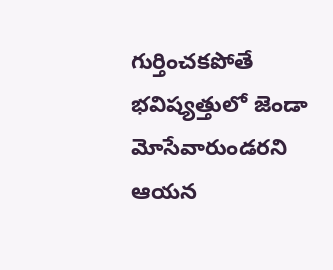గుర్తించకపోతే భవిష్యత్తులో జెండా మోసేవారుండరని ఆయన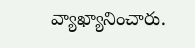వ్యాఖ్యానించారు.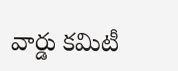వార్డు కమిటీ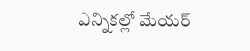ఎన్నికల్లో మేయర్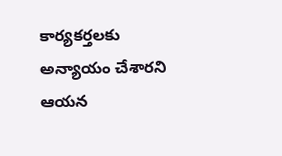కార్యకర్తలకు అన్యాయం చేశారని ఆయన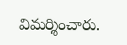విమర్శించారు.